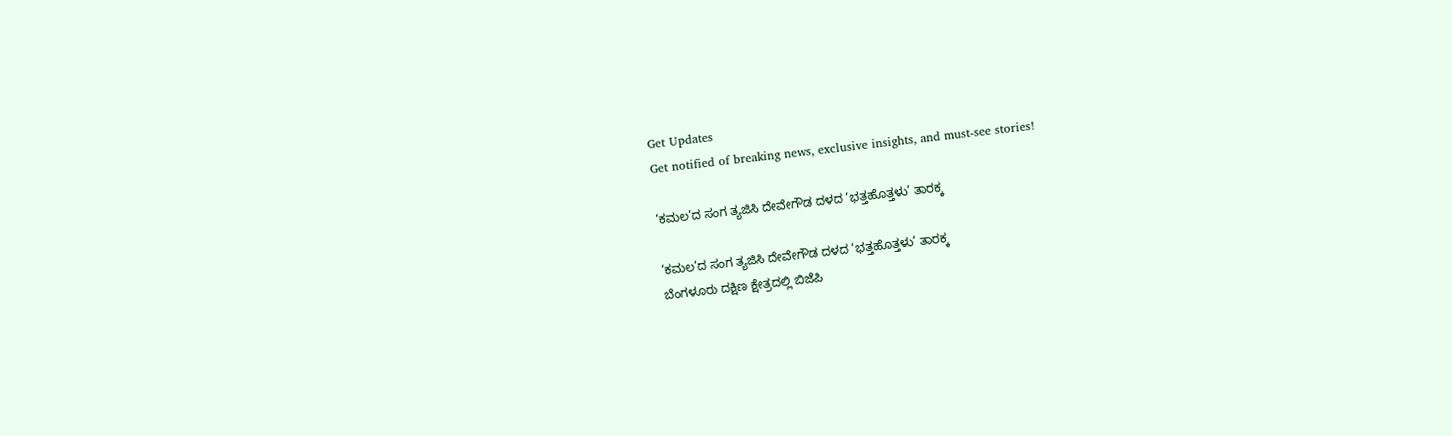Get Updates
Get notified of breaking news, exclusive insights, and must-see stories!

‘ಕಮಲ’ದ ಸಂಗ ತ್ಯಜಿಸಿ ದೇವೇಗೌಡ ದಳದ ‘ಭತ್ತಹೊತ್ತಳು’ ತಾರಕ್ಕ

‘ಕಮಲ’ದ ಸಂಗ ತ್ಯಜಿಸಿ ದೇವೇಗೌಡ ದಳದ ‘ಭತ್ತಹೊತ್ತಳು’ ತಾರಕ್ಕ
ಬೆಂಗಳೂರು ದಕ್ಷಿಣ ಕ್ಷೇತ್ರದಲ್ಲಿ ಬಿಜೆಪಿ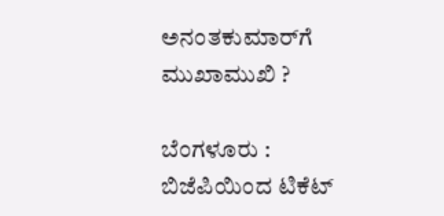ಅನಂತಕುಮಾರ್‌ಗೆ ಮುಖಾಮುಖಿ ?

ಬೆಂಗಳೂರು : ಬಿಜೆಪಿಯಿಂದ ಟಿಕೆಟ್‌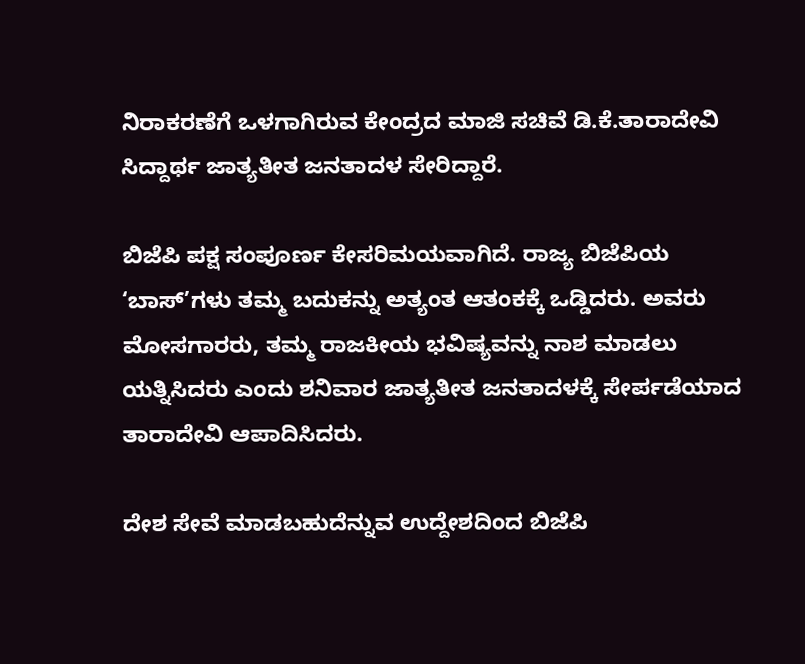ನಿರಾಕರಣೆಗೆ ಒಳಗಾಗಿರುವ ಕೇಂದ್ರದ ಮಾಜಿ ಸಚಿವೆ ಡಿ.ಕೆ.ತಾರಾದೇವಿ ಸಿದ್ದಾರ್ಥ ಜಾತ್ಯತೀತ ಜನತಾದಳ ಸೇರಿದ್ದಾರೆ.

ಬಿಜೆಪಿ ಪಕ್ಷ ಸಂಪೂರ್ಣ ಕೇಸರಿಮಯವಾಗಿದೆ. ರಾಜ್ಯ ಬಿಜೆಪಿಯ ‘ಬಾಸ್‌’ಗಳು ತಮ್ಮ ಬದುಕನ್ನು ಅತ್ಯಂತ ಆತಂಕಕ್ಕೆ ಒಡ್ಡಿದರು. ಅವರು ಮೋಸಗಾರರು, ತಮ್ಮ ರಾಜಕೀಯ ಭವಿಷ್ಯವನ್ನು ನಾಶ ಮಾಡಲು ಯತ್ನಿಸಿದರು ಎಂದು ಶನಿವಾರ ಜಾತ್ಯತೀತ ಜನತಾದಳಕ್ಕೆ ಸೇರ್ಪಡೆಯಾದ ತಾರಾದೇವಿ ಆಪಾದಿಸಿದರು.

ದೇಶ ಸೇವೆ ಮಾಡಬಹುದೆನ್ನುವ ಉದ್ದೇಶದಿಂದ ಬಿಜೆಪಿ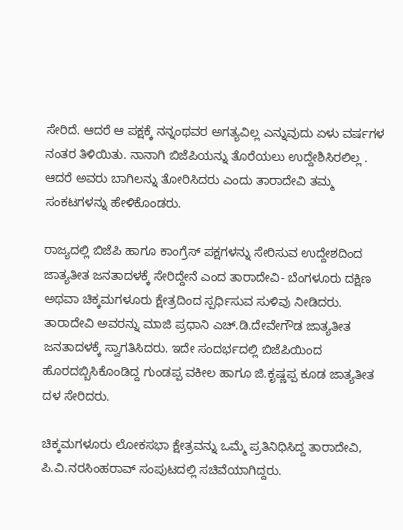ಸೇರಿದೆ. ಆದರೆ ಆ ಪಕ್ಷಕ್ಕೆ ನನ್ನಂಥವರ ಅಗತ್ಯವಿಲ್ಲ ಎನ್ನುವುದು ಏಳು ವರ್ಷಗಳ ನಂತರ ತಿಳಿಯಿತು. ನಾನಾಗಿ ಬಿಜೆಪಿಯನ್ನು ತೊರೆಯಲು ಉದ್ದೇಶಿಸಿರಲಿಲ್ಲ . ಆದರೆ ಅವರು ಬಾಗಿಲನ್ನು ತೋರಿಸಿದರು ಎಂದು ತಾರಾದೇವಿ ತಮ್ಮ ಸಂಕಟಗಳನ್ನು ಹೇಳಿಕೊಂಡರು.

ರಾಜ್ಯದಲ್ಲಿ ಬಿಜೆಪಿ ಹಾಗೂ ಕಾಂಗ್ರೆಸ್‌ ಪಕ್ಷಗಳನ್ನು ಸೇರಿಸುವ ಉದ್ದೇಶದಿಂದ ಜಾತ್ಯತೀತ ಜನತಾದಳಕ್ಕೆ ಸೇರಿದ್ದೇನೆ ಎಂದ ತಾರಾದೇವಿ- ಬೆಂಗಳೂರು ದಕ್ಷಿಣ ಅಥವಾ ಚಿಕ್ಕಮಗಳೂರು ಕ್ಷೇತ್ರದಿಂದ ಸ್ಪರ್ಧಿಸುವ ಸುಳಿವು ನೀಡಿದರು. ತಾರಾದೇವಿ ಅವರನ್ನು ಮಾಜಿ ಪ್ರಧಾನಿ ಎಚ್‌.ಡಿ.ದೇವೇಗೌಡ ಜಾತ್ಯತೀತ ಜನತಾದಳಕ್ಕೆ ಸ್ವಾಗತಿಸಿದರು. ಇದೇ ಸಂದರ್ಭದಲ್ಲಿ ಬಿಜೆಪಿಯಿಂದ ಹೊರದಬ್ಬಿಸಿಕೊಂಡಿದ್ದ ಗುಂಡಪ್ಪ ವಕೀಲ ಹಾಗೂ ಜಿ.ಕೃಷ್ಣಪ್ಪ ಕೂಡ ಜಾತ್ಯತೀತ ದಳ ಸೇರಿದರು.

ಚಿಕ್ಕಮಗಳೂರು ಲೋಕಸಭಾ ಕ್ಷೇತ್ರವನ್ನು ಒಮ್ಮೆ ಪ್ರತಿನಿಧಿಸಿದ್ದ ತಾರಾದೇವಿ, ಪಿ.ವಿ.ನರಸಿಂಹರಾವ್‌ ಸಂಪುಟದಲ್ಲಿ ಸಚಿವೆಯಾಗಿದ್ದರು.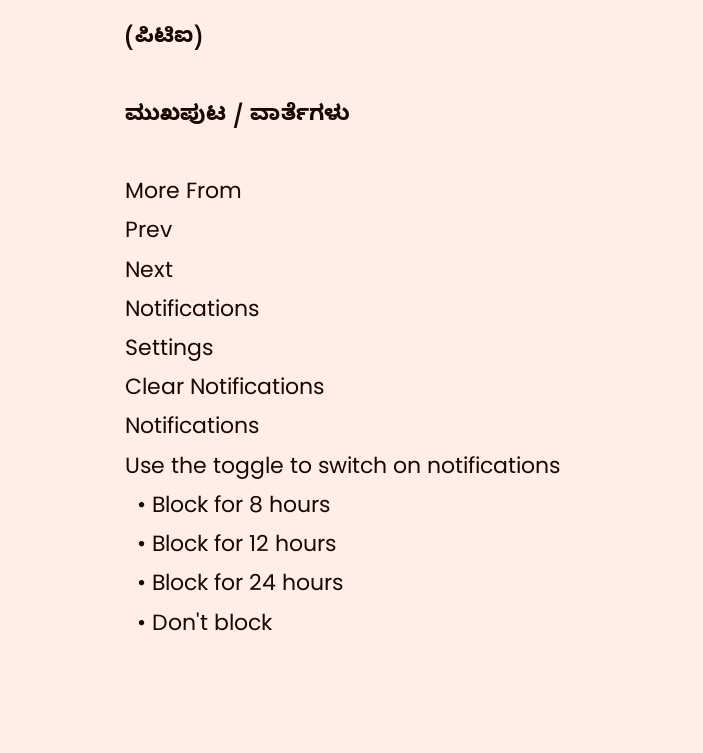(ಪಿಟಿಐ)

ಮುಖಪುಟ / ವಾರ್ತೆಗಳು

More From
Prev
Next
Notifications
Settings
Clear Notifications
Notifications
Use the toggle to switch on notifications
  • Block for 8 hours
  • Block for 12 hours
  • Block for 24 hours
  • Don't block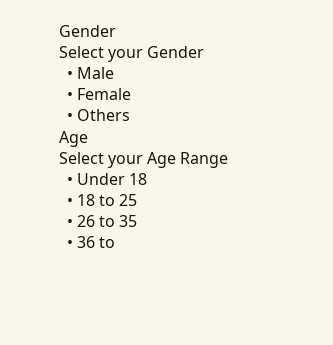Gender
Select your Gender
  • Male
  • Female
  • Others
Age
Select your Age Range
  • Under 18
  • 18 to 25
  • 26 to 35
  • 36 to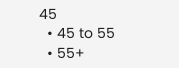45
  • 45 to 55
  • 55+